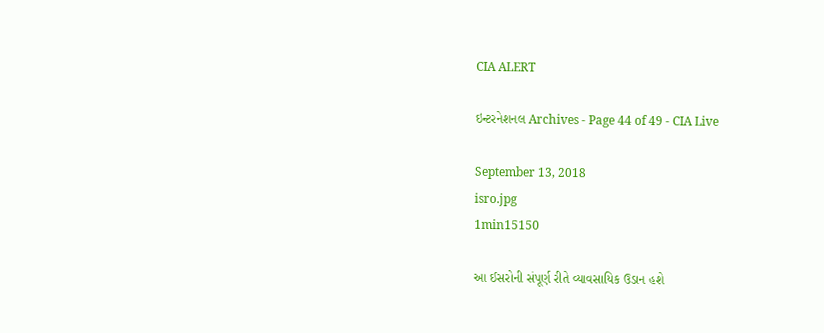CIA ALERT

ઇન્ટરનેશનલ Archives - Page 44 of 49 - CIA Live

September 13, 2018
isro.jpg
1min15150

આ ઈસરોની સંપૂર્ણ રીતે વ્યાવસાયિક ઉડાન હશે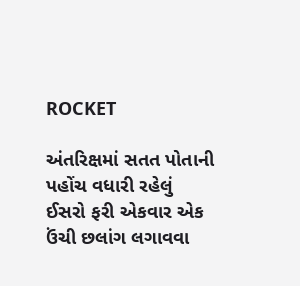ROCKET

અંતરિક્ષમાં સતત પોતાની પહોંચ વધારી રહેલું ઈસરો ફરી એકવાર એક ઉંચી છલાંગ લગાવવા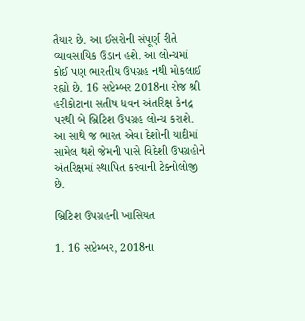તૈયાર છે. આ ઈસરોની સંપૂર્ણ રીતે વ્યાવસાયિક ઉડાન હશે. આ લોન્ચમાં કોઈ પણ ભારતીય ઉપગ્રહ નથી મોકલાઈ રહ્યો છે. 16 સપ્ટેમ્બર 2018ના રોજ શ્રી હરીકોટાના સતીષ ધવન અંતરિક્ષ કેનદ્ર પરથી બે બ્રિટિશ ઉપગ્રહ લોન્ચ કરાશે. આ સાથે જ ભારત એવા દેશોની યાદીમાં સામેલ થશે જેમની પાસે વિદેશી ઉપગ્રહોને અંતરિક્ષમાં સ્થાપિત કરવાની ટેક્નોલોજી છે.

બ્રિટિશ ઉપગ્રહની ખાસિયત

1. 16 સપ્ટેમ્બર, 2018ના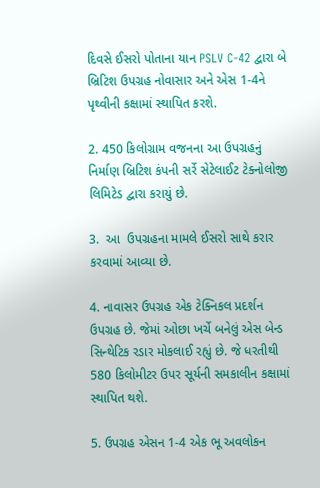દિવસે ઈસરો પોતાના યાન PSLV C-42 દ્વારા બે બ્રિટિશ ઉપગ્રહ નોવાસાર અને એસ 1-4ને પૃથ્વીની કક્ષામાં સ્થાપિત કરશે.

2. 450 કિલોગ્રામ વજનના આ ઉપગ્રહનું નિર્માણ બ્રિટિશ કંપની સર્રે સેટેલાઈટ ટેક્નોલોજી લિમિટેડ દ્વારા કરાયું છે.

3.  આ  ઉપગ્રહના મામલે ઈસરો સાથે કરાર કરવામાં આવ્યા છે.

4. નાવાસર ઉપગ્રહ એક ટેક્નિકલ પ્રદર્શન ઉપગ્રહ છે. જેમાં ઓછા ખર્ચે બનેલું એસ બેન્ડ સિન્થેટિક રડાર મોકલાઈ રહ્યું છે. જે ધરતીથી 580 કિલોમીટર ઉપર સૂર્યની સમકાલીન કક્ષામાં સ્થાપિત થશે.

5. ઉપગ્રહ એસન 1-4 એક ભૂ અવલોકન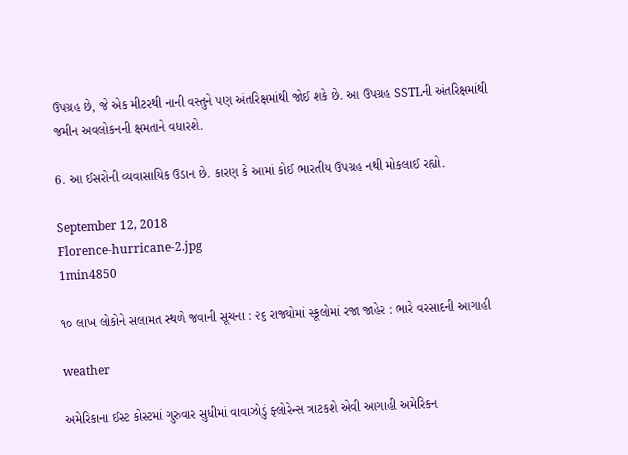ઉપગ્રહ છે, જે એક મીટરથી નાની વસ્તુને પણ અંતરિક્ષમાંથી જોઈ શકે છે. આ ઉપગ્રહ SSTLની અંતરિક્ષમાંથી જમીન અવલોકનની ક્ષમતાને વધારશે.

6. આ ઈસરોની વ્યવાસાયિક ઉડાન છે. કારણ કે આમાં કોઈ ભારતીય ઉપગ્રહ નથી મોકલાઈ રહ્યો.

September 12, 2018
Florence-hurricane-2.jpg
1min4850

૧૦ લાખ લોકોને સલામત સ્થળે જવાની સૂચના : ૨૬ રાજ્યોમાં સ્કૂલોમાં રજા જાહેર : ભારે વરસાદની આગાહી

weather

અમેરિકાના ઈસ્ટ કોસ્ટમાં ગુરુવાર સુધીમાં વાવાઝોડું ફ્લોરેન્સ ત્રાટકશે એવી આગાહી અમેરિકન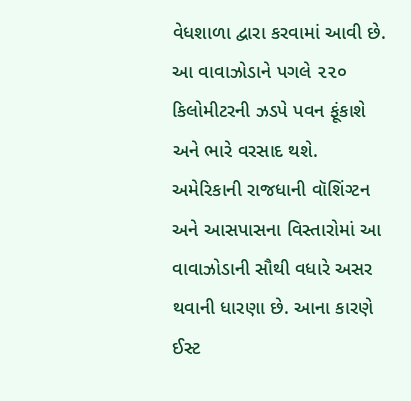વેધશાળા દ્વારા કરવામાં આવી છે. આ વાવાઝોડાને પગલે ૨૨૦ કિલોમીટરની ઝડપે પવન ફૂંકાશે અને ભારે વરસાદ થશે. અમેરિકાની રાજધાની વૉશિંગ્ટન અને આસપાસના વિસ્તારોમાં આ વાવાઝોડાની સૌથી વધારે અસર થવાની ધારણા છે. આના કારણે ઈસ્ટ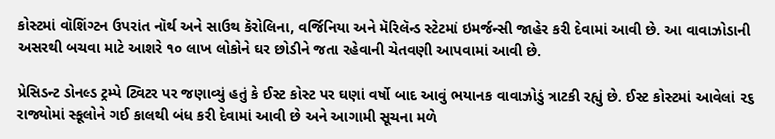કોસ્ટમાં વૉશિંગ્ટન ઉપરાંત નૉર્થ અને સાઉથ કૅરોલિના, વર્જિનિયા અને મૅરિલૅન્ડ સ્ટેટમાં ઇમર્જન્સી જાહેર કરી દેવામાં આવી છે. આ વાવાઝોડાની અસરથી બચવા માટે આશરે ૧૦ લાખ લોકોને ઘર છોડીને જતા રહેવાની ચેતવણી આપવામાં આવી છે.

પ્રેસિડન્ટ ડોનલ્ડ ટ્રમ્પે ટ્વિટર પર જણાવ્યું હતું કે ઈસ્ટ કોસ્ટ પર ઘણાં વર્ષો બાદ આવું ભયાનક વાવાઝોડું ત્રાટકી રહ્યું છે. ઈસ્ટ કોસ્ટમાં આવેલાં ૨૬ રાજ્યોમાં સ્કૂલોને ગઈ કાલથી બંધ કરી દેવામાં આવી છે અને આગામી સૂચના મળે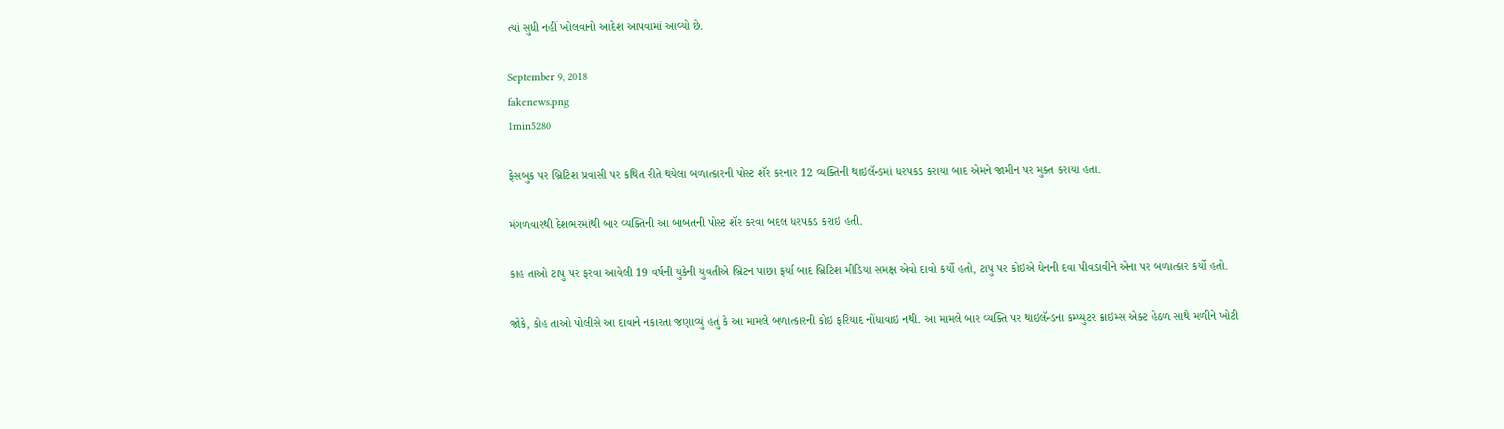ત્યાં સુધી નહીં ખોલવાનો આદેશ આપવામાં આવ્યો છે.

September 9, 2018
fakenews.png
1min5280

ફેસબુક પર બ્રિટિશ પ્રવાસી પર કથિત રીતે થયેલા બળાત્કારની પોસ્ટ શૅર કરનાર 12 વ્યક્તિની થાઇલૅન્ડમાં ધરપકડ કરાયા બાદ એમને જામીન પર મુક્ત કરાયા હતા.

મંગળવારથી દેશભરમાંથી બાર વ્યક્તિની આ બાબતની પોસ્ટ શૅર કરવા બદલ ધરપકડ કરાઇ હતી.

કાહ તાઓ ટાપુ પર ફરવા આવેલી 19 વર્ષની યુકેની યુવતીએ બ્રિટન પાછા ફર્યા બાદ બ્રિટિશ મીડિયા સમક્ષ એવો દાવો કર્યો હતો, ટાપુ પર કોઇએ ઘેનની દવા પીવડાવીને એના પર બળાત્કાર કર્યો હતો.

જોકે, કોહ તાઓ પોલીસે આ દાવાને નકારતા જણાવ્યું હતું કે આ મામલે બળાત્કારની કોઇ ફરિયાદ નોંધાવાઇ નથી. આ મામલે બાર વ્યક્તિ પર થાઇલૅન્ડના કમ્પ્યુટર ક્રાઇમ્સ એક્ટ હેઠળ સાથે મળીને ખોટી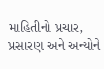માહિતીનો પ્રચાર, પ્રસારણ અને અન્યોને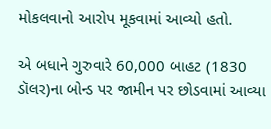મોકલવાનો આરોપ મૂકવામાં આવ્યો હતો.

એ બધાને ગુરુવારે 60,000 બાહટ (1830 ડૉલર)ના બોન્ડ પર જામીન પર છોડવામાં આવ્યા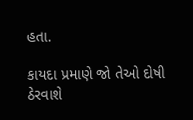હતા.

કાયદા પ્રમાણે જો તેઓ દોષી ઠેરવાશે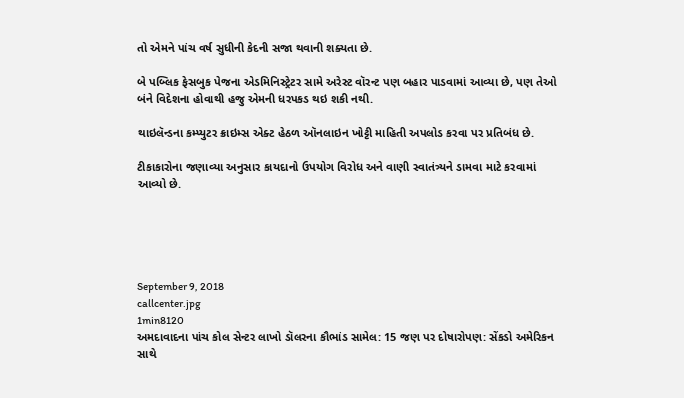તો એમને પાંચ વર્ષ સુધીની કેદની સજા થવાની શક્યતા છે.

બે પબ્લિક ફેસબુક પેજના એડમિનિસ્ટ્રેટર સામે અરેસ્ટ વૉરન્ટ પણ બહાર પાડવામાં આવ્યા છે, પણ તેઓ બંને વિદેશના હોવાથી હજુ એમની ધરપકડ થઇ શકી નથી.

થાઇલૅન્ડના કમ્પ્યુટર ક્રાઇમ્સ એક્ટ હેઠળ ઑનલાઇન ખોટ્ટી માહિતી અપલોડ કરવા પર પ્રતિબંધ છે.

ટીકાકારોના જણાવ્યા અનુસાર કાયદાનો ઉપયોગ વિરોધ અને વાણી સ્વાતંત્ર્યને ડામવા માટે કરવામાં આવ્યો છે.





September 9, 2018
callcenter.jpg
1min8120
અમદાવાદના પાંચ કોલ સેન્ટર લાખો ડૉલરના કૌભાંડ સામેલ: 15 જણ પર દોષારોપણ: સેંકડો અમેરિકન સાથે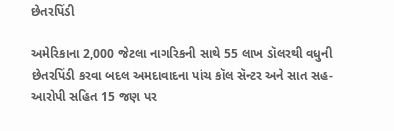છેતરપિંડી

અમેરિકાના 2,000 જેટલા નાગરિકની સાથે 55 લાખ ડૉલરથી વધુની છેતરપિંડી કરવા બદલ અમદાવાદના પાંચ કૉલ સૅન્ટર અને સાત સહ-આરોપી સહિત 15 જણ પર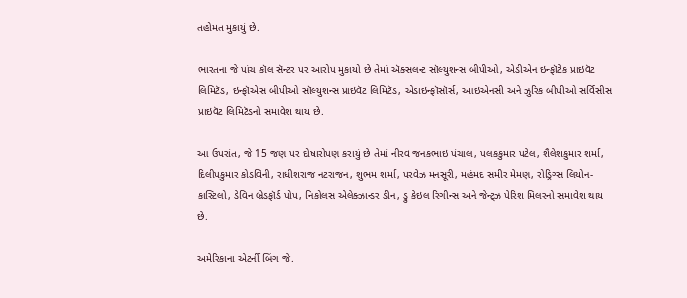તહોમત મુકાયું છે.

ભારતના જે પાંચ કૉલ સૅન્ટર પર આરોપ મુકાયો છે તેમાં ઍક્સલન્ટ સૉલ્યુશન્સ બીપીઓ, એડીએન ઇન્ફૉટેક પ્રાઇવૅટ લિમિટૅડ, ઇન્ફૉએસ બીપીઓ સૉલ્યુશન્સ પ્રાઇવૅટ લિમિટૅડ, એડાઇન્ફૉસૉર્સ, આઇએનસી અને ઝુરિક બીપીઓ સર્વિસીસ પ્રાઇવૅટ લિમિટૅડનો સમાવેશ થાય છે.

આ ઉપરાંત, જે 15 જણ પર દોષારોપણ કરાયું છે તેમાં નીરવ જનકભાઇ પંચાલ, પલકકુમાર પટેલ, શૈલેશકુમાર શર્મા, દિલીપકુમાર કોડવિની, રાધીશરાજ નટરાજન, શુભમ શર્મા, પરવેઝ મનસૂરી, મહંમદ સમીર મેમણ, રોડ્રિગ્સ લિયોન-કાસ્ટિલો, ડેવિન બ્રેડફૉર્ડ પોપ, નિકોલસ એલેક્ઝાન્ડર ડીન, ડ્રુ કેઇલ રિગીન્સ અને જેન્ટ્ઝ પેરિશ મિલરનો સમાવેશ થાય છે.

અમેરિકાના એટર્ની બિંગ જે.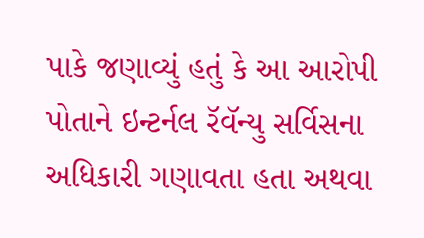પાકે જણાવ્યું હતું કે આ આરોપી પોતાને ઇન્ટર્નલ રૅવૅન્યુ સર્વિસના અધિકારી ગણાવતા હતા અથવા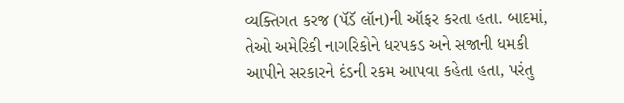વ્યક્તિગત કરજ (પૅડૅ લૉન)ની ઑફર કરતા હતા. બાદમાં, તેઓ અમેરિકી નાગરિકોને ધરપકડ અને સજાની ધમકી આપીને સરકારને દંડની રકમ આપવા કહેતા હતા, પરંતુ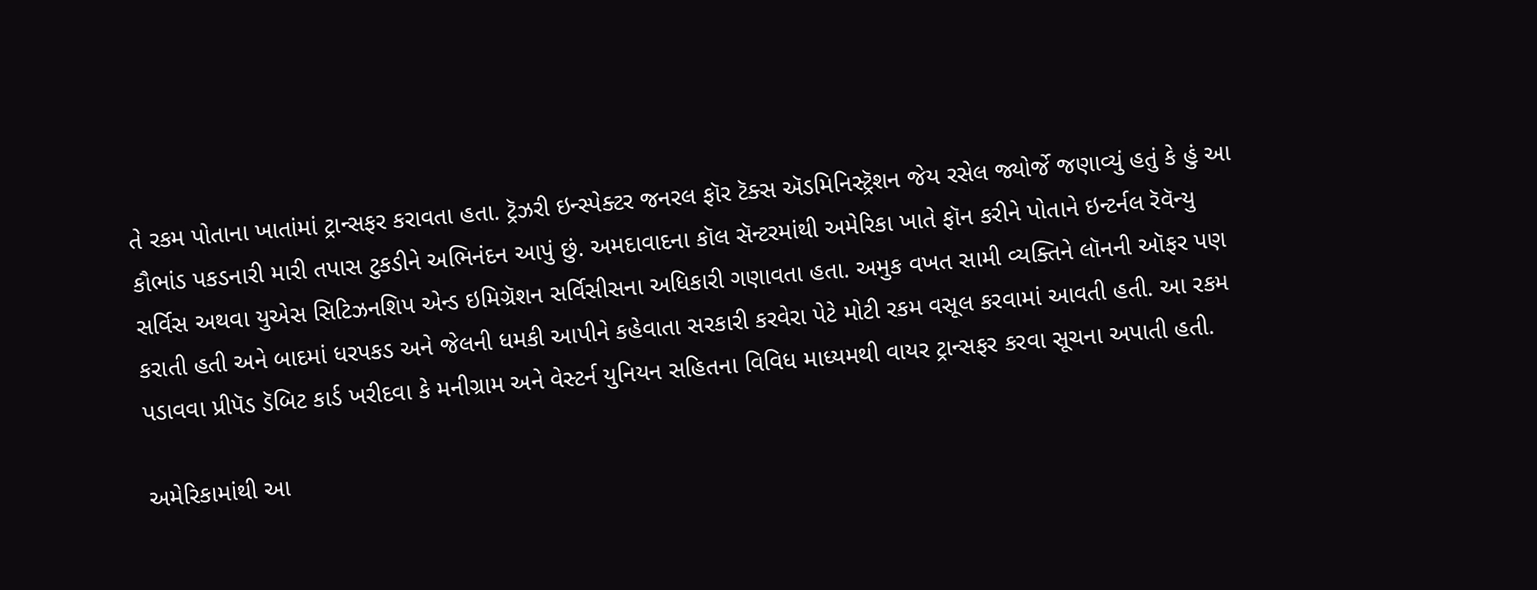તે રકમ પોતાના ખાતાંમાં ટ્રાન્સફર કરાવતા હતા. ટ્રૅઝરી ઇન્સ્પેક્ટર જનરલ ફૉર ટૅક્સ ઍડમિનિસ્ટ્રૅશન જેય રસેલ જ્યોર્જે જણાવ્યું હતું કે હું આ કૌભાંડ પકડનારી મારી તપાસ ટુકડીને અભિનંદન આપું છું. અમદાવાદના કૉલ સૅન્ટરમાંથી અમેરિકા ખાતે ફૉન કરીને પોતાને ઇન્ટર્નલ રૅવૅન્યુ સર્વિસ અથવા યુએસ સિટિઝનશિપ એન્ડ ઇમિગ્રૅશન સર્વિસીસના અધિકારી ગણાવતા હતા. અમુક વખત સામી વ્યક્તિને લૉનની ઑફર પણ કરાતી હતી અને બાદમાં ધરપકડ અને જેલની ધમકી આપીને કહેવાતા સરકારી કરવેરા પેટે મોટી રકમ વસૂલ કરવામાં આવતી હતી. આ રકમ પડાવવા પ્રીપૅડ ડૅબિટ કાર્ડ ખરીદવા કે મનીગ્રામ અને વેસ્ટર્ન યુનિયન સહિતના વિવિધ માધ્યમથી વાયર ટ્રાન્સફર કરવા સૂચના અપાતી હતી.

અમેરિકામાંથી આ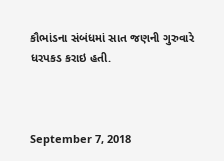કૌભાંડના સંબંધમાં સાત જણની ગુરુવારે ધરપકડ કરાઇ હતી.



September 7, 2018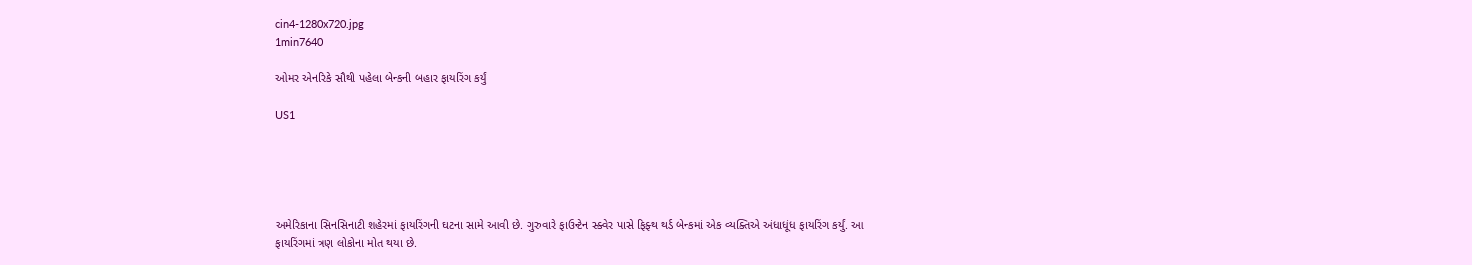cin4-1280x720.jpg
1min7640

ઓમર એનરિકે સૌથી પહેલા બેન્કની બહાર ફાયરિંગ કર્યું

US1





અમેરિકાના સિનસિનાટી શહેરમાં ફાયરિંગની ઘટના સામે આવી છે. ગુરુવારે ફાઉન્ટેન સ્ક્વેર પાસે ફિફ્થ થર્ડ બેન્કમાં એક વ્યક્તિએ અંધાધૂંધ ફાયરિંગ કર્યું. આ ફાયરિંગમાં ત્રણ લોકોના મોત થયા છે.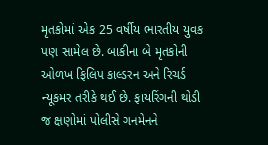મૃતકોમાં એક 25 વર્ષીય ભારતીય યુવક પણ સામેલ છે. બાકીના બે મૃતકોની ઓળખ ફિલિપ કાલ્ડરન અને રિચર્ડ ન્યૂકમર તરીકે થઈ છે. ફાયરિંગની થોડી જ ક્ષણોમાં પોલીસે ગનમેનને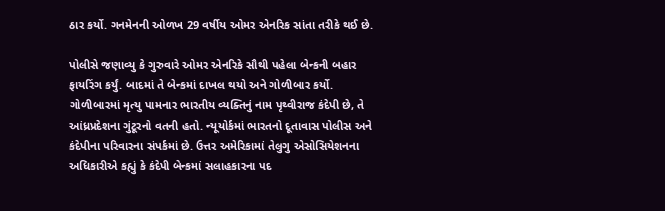ઠાર કર્યો. ગનમેનની ઓળખ 29 વર્ષીય ઓમર એનરિક સાંતા તરીકે થઈ છે.

પોલીસે જણાવ્યુ કે ગુરુવારે ઓમર એનરિકે સૌથી પહેલા બેન્કની બહાર ફાયરિંગ કર્યું. બાદમાં તે બેન્કમાં દાખલ થયો અને ગોળીબાર કર્યો. ગોળીબારમાં મૃત્યુ પામનાર ભારતીય વ્યક્તિનું નામ પૃથ્વીરાજ કંદેપી છે, તે આંધ્રપ્રદેશના ગુંટૂરનો વતની હતો. ન્યૂયોર્કમાં ભારતનો દૂતાવાસ પોલીસ અને કંદેપીના પરિવારના સંપર્કમાં છે. ઉત્તર અમેરિકામાં તેલુગુ એસોસિયેશનના અધિકારીએ કહ્યું કે કંદેપી બેન્કમાં સલાહકારના પદ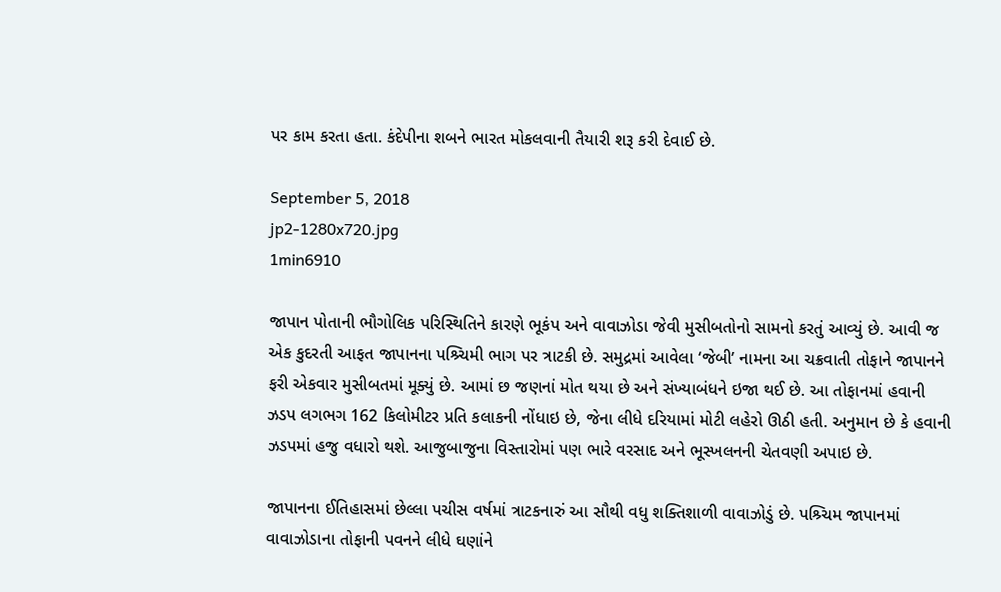પર કામ કરતા હતા. કંદેપીના શબને ભારત મોકલવાની તૈયારી શરૂ કરી દેવાઈ છે.

September 5, 2018
jp2-1280x720.jpg
1min6910

જાપાન પોતાની ભૌગોલિક પરિસ્થિતિને કારણે ભૂકંપ અને વાવાઝોડા જેવી મુસીબતોનો સામનો કરતું આવ્યું છે. આવી જ એક કુદરતી આફત જાપાનના પશ્ર્ચિમી ભાગ પર ત્રાટકી છે. સમુદ્રમાં આવેલા ‘જેબી’ નામના આ ચક્રવાતી તોફાને જાપાનને ફરી એકવાર મુસીબતમાં મૂક્યું છે. આમાં છ જણનાં મોત થયા છે અને સંખ્યાબંધને ઇજા થઈ છે. આ તોફાનમાં હવાની ઝડપ લગભગ 162 કિલોમીટર પ્રતિ કલાકની નોંધાઇ છે, જેના લીધે દરિયામાં મોટી લહેરો ઊઠી હતી. અનુમાન છે કે હવાની ઝડપમાં હજુ વધારો થશે. આજુબાજુના વિસ્તારોમાં પણ ભારે વરસાદ અને ભૂસ્ખલનની ચેતવણી અપાઇ છે.

જાપાનના ઈતિહાસમાં છેલ્લા પચીસ વર્ષમાં ત્રાટકનારું આ સૌથી વધુ શક્તિશાળી વાવાઝોડું છે. પશ્ર્ચિમ જાપાનમાં વાવાઝોડાના તોફાની પવનને લીધે ઘણાંને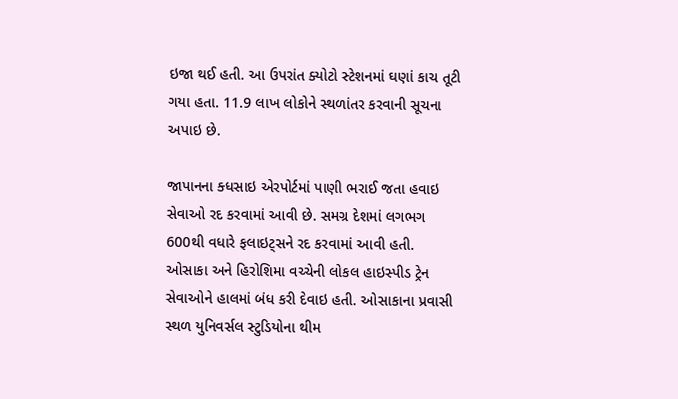ઇજા થઈ હતી. આ ઉપરાંત ક્યોટો સ્ટેશનમાં ઘણાં કાચ તૂટી ગયા હતા. 11.9 લાખ લોકોને સ્થળાંતર કરવાની સૂચના અપાઇ છે.

જાપાનના ક્ધસાઇ એરપોર્ટમાં પાણી ભરાઈ જતા હવાઇ સેવાઓ રદ કરવામાં આવી છે. સમગ્ર દેશમાં લગભગ 600થી વધારે ફલાઇટ્સને રદ કરવામાં આવી હતી. ઓસાકા અને હિરોશિમા વચ્ચેની લોકલ હાઇસ્પીડ ટ્રેન સેવાઓને હાલમાં બંધ કરી દેવાઇ હતી. ઓસાકાના પ્રવાસી સ્થળ યુનિવર્સલ સ્ટુડિયોના થીમ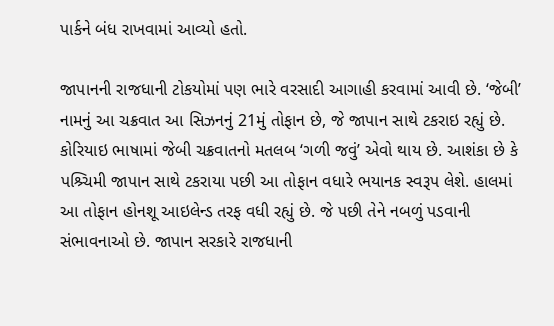પાર્કને બંધ રાખવામાં આવ્યો હતો.

જાપાનની રાજધાની ટોકયોમાં પણ ભારે વરસાદી આગાહી કરવામાં આવી છે. ‘જેબી’ નામનું આ ચક્રવાત આ સિઝનનું 21મું તોફાન છે, જે જાપાન સાથે ટકરાઇ રહ્યું છે. કોરિયાઇ ભાષામાં જેબી ચક્રવાતનો મતલબ ‘ગળી જવું’ એવો થાય છે. આશંકા છે કે પશ્ર્ચિમી જાપાન સાથે ટકરાયા પછી આ તોફાન વધારે ભયાનક સ્વરૂપ લેશે. હાલમાં આ તોફાન હોનશૂ આઇલેન્ડ તરફ વધી રહ્યું છે. જે પછી તેને નબળું પડવાની સંભાવનાઓ છે. જાપાન સરકારે રાજધાની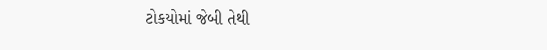ટોકયોમાં જેબી તેથી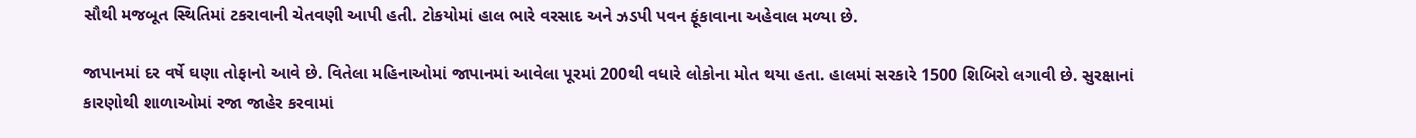સૌથી મજબૂત સ્થિતિમાં ટકરાવાની ચેતવણી આપી હતી. ટોકયોમાં હાલ ભારે વરસાદ અને ઝડપી પવન ફૂંકાવાના અહેવાલ મળ્યા છે.

જાપાનમાં દર વર્ષે ઘણા તોફાનો આવે છે. વિતેલા મહિનાઓમાં જાપાનમાં આવેલા પૂરમાં 200થી વધારે લોકોના મોત થયા હતા. હાલમાં સરકારે 1500 શિબિરો લગાવી છે. સુરક્ષાનાં કારણોથી શાળાઓમાં રજા જાહેર કરવામાં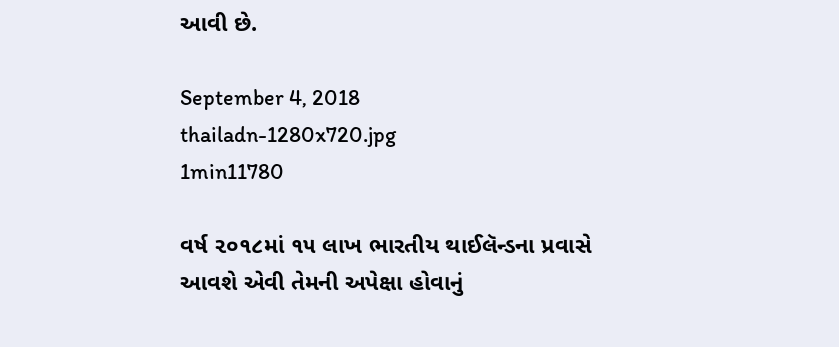આવી છે.

September 4, 2018
thailadn-1280x720.jpg
1min11780

વર્ષ ૨૦૧૮માં ૧૫ લાખ ભારતીય થાઈલૅન્ડના પ્રવાસે આવશે એવી તેમની અપેક્ષા હોવાનું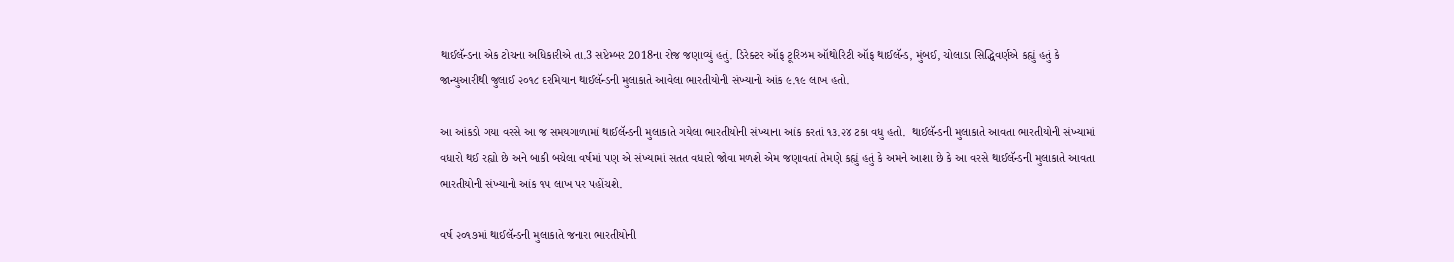થાઈલૅન્ડના એક ટોચના અધિકારીએ તા.3 સપ્ટેમ્બર 2018ના રોજ જણાવ્યું હતું. ડિરેક્ટર ઑફ ટૂરિઝમ ઑથોરિટી ઑફ થાઈલૅન્ડ, મુંબઈ, ચોલાડા સિદ્ધિવર્ણએ કહ્યું હતું કે જાન્યુઆરીથી જુલાઈ ૨૦૧૮ દરમિયાન થાઈલૅન્ડની મુલાકાતે આવેલા ભારતીયોની સંખ્યાનો આંક ૯.૧૯ લાખ હતો.

આ આંકડો ગયા વરસે આ જ સમયગાળામાં થાઈલૅન્ડની મુલાકાતે ગયેલા ભારતીયોની સંખ્યાના આંક કરતાં ૧૩.૨૪ ટકા વધુ હતો.  થાઈલૅન્ડની મુલાકાતે આવતા ભારતીયોની સંખ્યામાં વધારો થઈ રહ્યો છે અને બાકી બચેલા વર્ષમાં પણ એ સંખ્યામાં સતત વધારો જોવા મળશે એમ જણાવતાં તેમણે કહ્યું હતું કે અમને આશા છે કે આ વરસે થાઈલૅન્ડની મુલાકાતે આવતા ભારતીયોની સંખ્યાનો આંક ૧૫ લાખ પર પહોંચશે.

વર્ષ ૨૦૧૭માં થાઈલૅન્ડની મુલાકાતે જનારા ભારતીયોની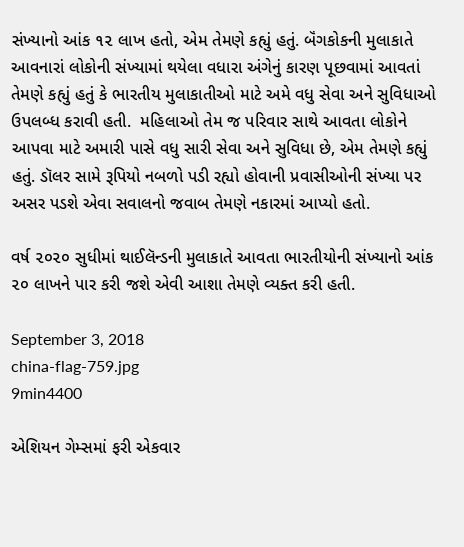સંખ્યાનો આંક ૧૨ લાખ હતો, એમ તેમણે કહ્યું હતું. બૅંગકોકની મુલાકાતે આવનારાં લોકોની સંખ્યામાં થયેલા વધારા અંગેનું કારણ પૂછવામાં આવતાં તેમણે કહ્યું હતું કે ભારતીય મુલાકાતીઓ માટે અમે વધુ સેવા અને સુવિધાઓ ઉપલબ્ધ કરાવી હતી.  મહિલાઓ તેમ જ પરિવાર સાથે આવતા લોકોને આપવા માટે અમારી પાસે વધુ સારી સેવા અને સુવિધા છે, એમ તેમણે કહ્યું હતું. ડૉલર સામે રૂપિયો નબળો પડી રહ્યો હોવાની પ્રવાસીઓની સંખ્યા પર અસર પડશે એવા સવાલનો જવાબ તેમણે નકારમાં આપ્યો હતો.

વર્ષ ૨૦૨૦ સુધીમાં થાઈલૅન્ડની મુલાકાતે આવતા ભારતીયોની સંખ્યાનો આંક ૨૦ લાખને પાર કરી જશે એવી આશા તેમણે વ્યક્ત કરી હતી.

September 3, 2018
china-flag-759.jpg
9min4400

એશિયન ગેમ્સમાં ફરી એકવાર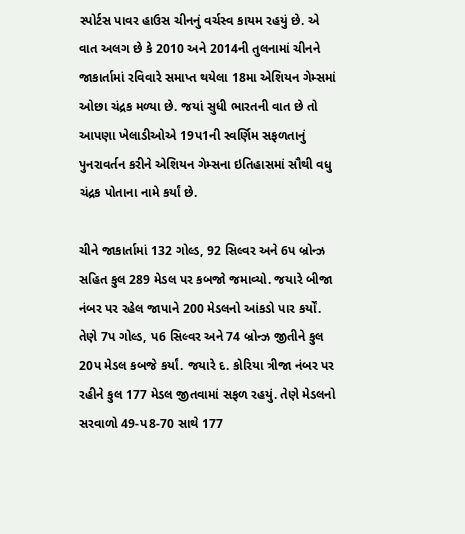સ્પોર્ટસ પાવર હાઉસ ચીનનું વર્ચસ્વ કાયમ રહયું છે. એ વાત અલગ છે કે 2010 અને 2014ની તુલનામાં ચીનને જાકાર્તામાં રવિવારે સમાપ્ત થયેલા 18મા એશિયન ગેમ્સમાં ઓછા ચંદ્રક મળ્યા છે. જયાં સુધી ભારતની વાત છે તો આપણા ખેલાડીઓએ 19પ1ની સ્વર્ણિમ સફળતાનું પુનરાવર્તન કરીને એશિયન ગેમ્સના ઇતિહાસમાં સૌથી વધુ ચંદ્રક પોતાના નામે કર્યાં છે.

ચીને જાકાર્તામાં 132 ગોલ્ડ, 92 સિલ્વર અને 6પ બ્રોન્ઝ સહિત કુલ 289 મેડલ પર કબજો જમાવ્યો. જયારે બીજા નંબર પર રહેલ જાપાને 200 મેડલનો આંકડો પાર કર્યોં. તેણે 7પ ગોલ્ડ, પ6 સિલ્વર અને 74 બ્રોન્ઝ જીતીને કુલ 20પ મેડલ કબજે કર્યાં. જયારે દ. કોરિયા ત્રીજા નંબર પર રહીને કુલ 177 મેડલ જીતવામાં સફળ રહયું. તેણે મેડલનો સરવાળો 49-પ8-70 સાથે 177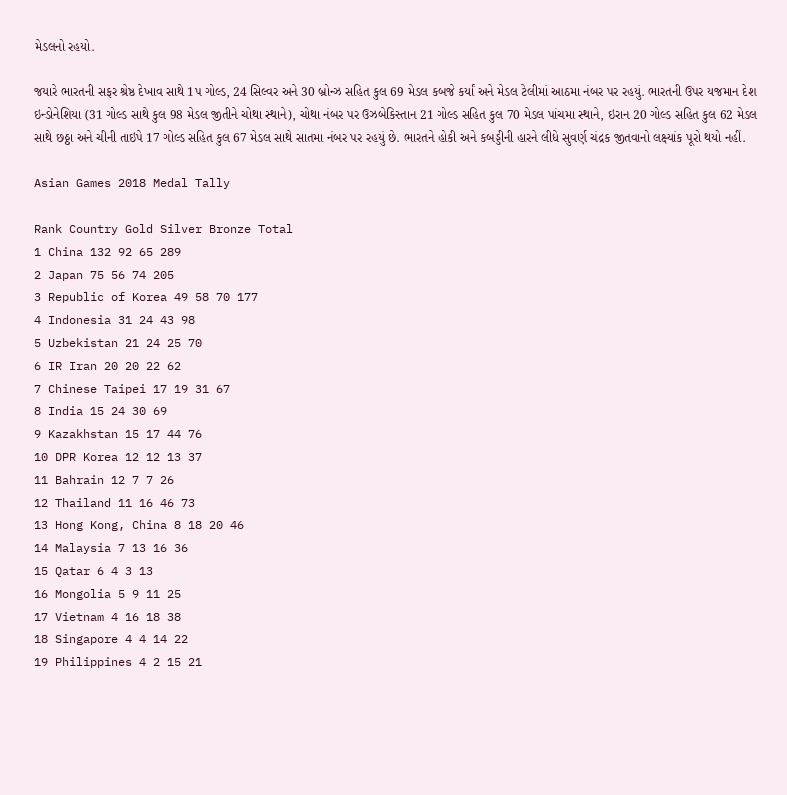મેડલનો રહયો.

જયારે ભારતની સફર શ્રેષ્ઠ દેખાવ સાથે 1પ ગોલ્ડ, 24 સિલ્વર અને 30 બ્રોન્ઝ સહિત કુલ 69 મેડલ કબજે કર્યાં અને મેડલ ટેલીમાં આઠમા નંબર પર રહયું. ભારતની ઉપર યજમાન દેશ ઇન્ડોનેશિયા (31 ગોલ્ડ સાથે કુલ 98 મેડલ જીતીને ચોથા સ્થાને), ચોથા નંબર પર ઉઝબેકિસ્તાન 21 ગોલ્ડ સહિત કુલ 70 મેડલ પાંચમા સ્થાને, ઇરાન 20 ગોલ્ડ સહિત કુલ 62 મેડલ સાથે છઠ્ઠા અને ચીની તાઇપે 17 ગોલ્ડ સહિત કુલ 67 મેડલ સાથે સાતમા નંબર પર રહયું છે. ભારતને હોકી અને કબડ્ડીની હારને લીધે સુવર્ણ ચંદ્રક જીતવાનો લક્ષ્યાંક પૂરો થયો નહીં.

Asian Games 2018 Medal Tally

Rank Country Gold Silver Bronze Total
1 China 132 92 65 289
2 Japan 75 56 74 205
3 Republic of Korea 49 58 70 177
4 Indonesia 31 24 43 98
5 Uzbekistan 21 24 25 70
6 IR Iran 20 20 22 62
7 Chinese Taipei 17 19 31 67
8 India 15 24 30 69
9 Kazakhstan 15 17 44 76
10 DPR Korea 12 12 13 37
11 Bahrain 12 7 7 26
12 Thailand 11 16 46 73
13 Hong Kong, China 8 18 20 46
14 Malaysia 7 13 16 36
15 Qatar 6 4 3 13
16 Mongolia 5 9 11 25
17 Vietnam 4 16 18 38
18 Singapore 4 4 14 22
19 Philippines 4 2 15 21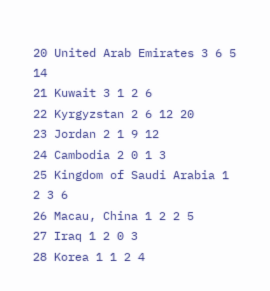20 United Arab Emirates 3 6 5 14
21 Kuwait 3 1 2 6
22 Kyrgyzstan 2 6 12 20
23 Jordan 2 1 9 12
24 Cambodia 2 0 1 3
25 Kingdom of Saudi Arabia 1 2 3 6
26 Macau, China 1 2 2 5
27 Iraq 1 2 0 3
28 Korea 1 1 2 4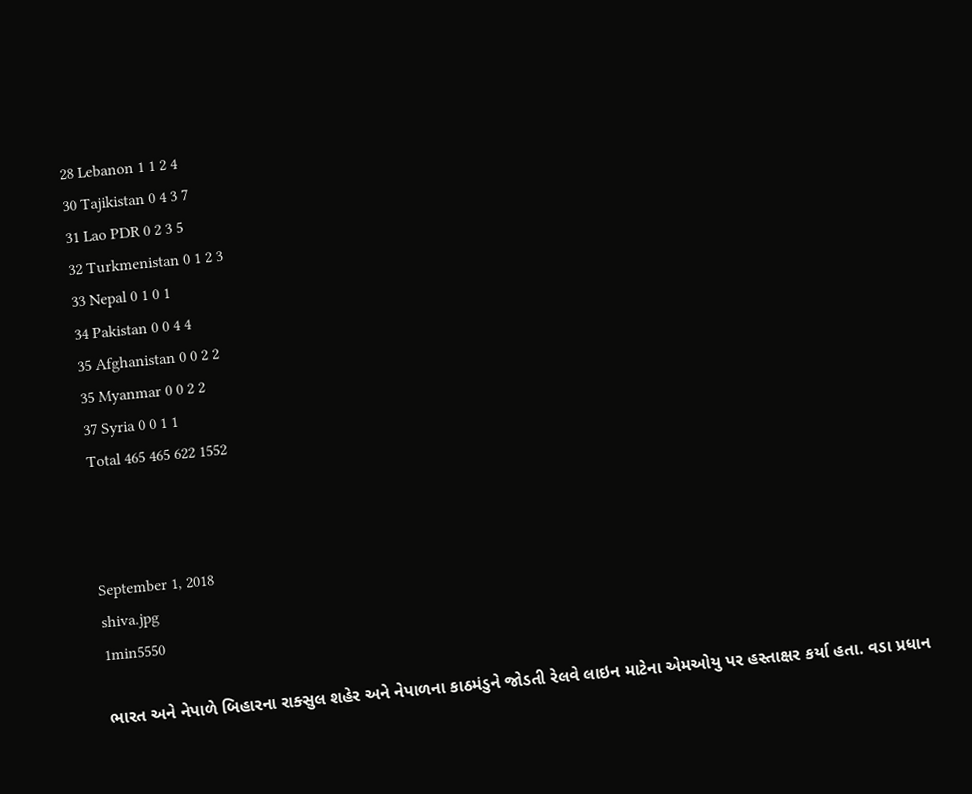28 Lebanon 1 1 2 4
30 Tajikistan 0 4 3 7
31 Lao PDR 0 2 3 5
32 Turkmenistan 0 1 2 3
33 Nepal 0 1 0 1
34 Pakistan 0 0 4 4
35 Afghanistan 0 0 2 2
35 Myanmar 0 0 2 2
37 Syria 0 0 1 1
Total 465 465 622 1552



September 1, 2018
shiva.jpg
1min5550

ભારત અને નેપાળે બિહારના રાક્સુલ શહેર અને નેપાળના કાઠમંડુને જોડતી રેલવે લાઇન માટેના એમઓયુ પર હસ્તાક્ષર કર્યા હતા. વડા પ્રધાન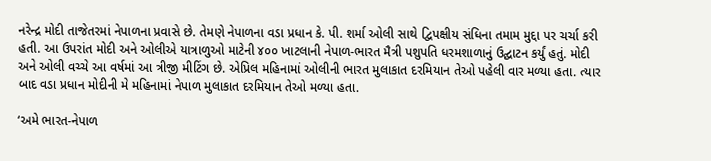નરેન્દ્ર મોદી તાજેતરમાં નેપાળના પ્રવાસે છે. તેમણે નેપાળના વડા પ્રધાન કે. પી. શર્મા ઓલી સાથે દ્વિપક્ષીય સંધિના તમામ મુદ્દા પર ચર્ચા કરી હતી. આ ઉપરાંત મોદી અને ઓલીએ યાત્રાળુઓ માટેની ૪૦૦ ખાટલાની નેપાળ-ભારત મૈત્રી પશુપતિ ધરમશાળાનું ઉદ્ઘાટન કર્યું હતું. મોદી અને ઓલી વચ્ચે આ વર્ષમાં આ ત્રીજી મીટિંગ છે. એપ્રિલ મહિનામાં ઓલીની ભારત મુલાકાત દરમિયાન તેઓ પહેલી વાર મળ્યા હતા. ત્યાર બાદ વડા પ્રધાન મોદીની મે મહિનામાં નેપાળ મુલાકાત દરમિયાન તેઓ મળ્યા હતા.

‘અમે ભારત-નેપાળ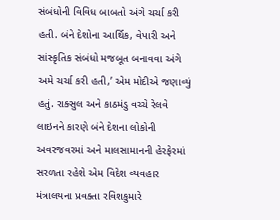સંબંધોની વિવિધ બાબતો અંગે ચર્ચા કરી હતી. બંને દેશોના આર્થિક, વેપારી અને સાંસ્કૃતિક સંબંધો મજબૂત બનાવવા અંગે અમે ચર્ચા કરી હતી,’ એમ મોદીએ જણાવ્યું હતું. રાક્સુલ અને કાઠમંડુ વચ્ચે રેલવે લાઇનને કારણે બંને દેશના લોકોની અવરજવરમાં અને માલસામાનની હેરફેરમાં સરળતા રહેશે એમ વિદેશ વ્યવહાર મંત્રાલયના પ્રવક્તા રવિશકુમારે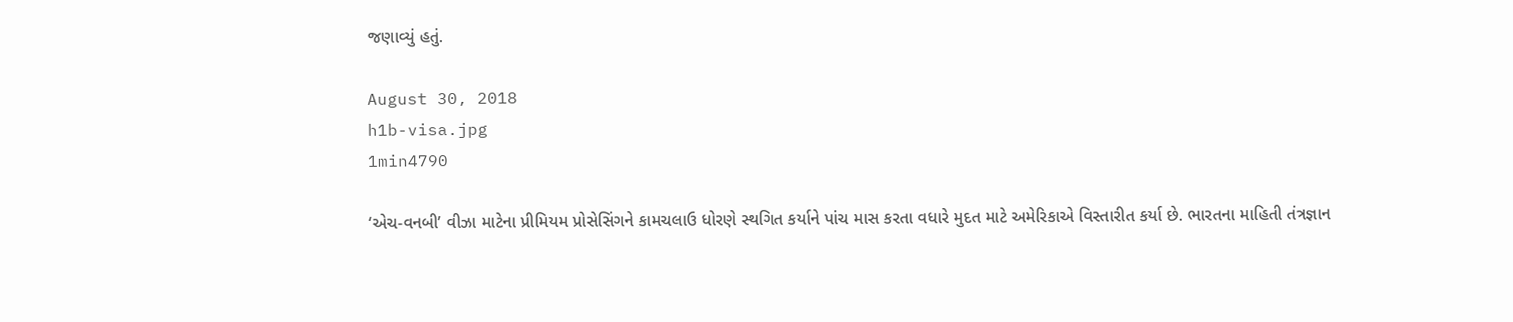જણાવ્યું હતું.

August 30, 2018
h1b-visa.jpg
1min4790

‘એચ-વનબી’ વીઝા માટેના પ્રીમિયમ પ્રોસેસિંગને કામચલાઉ ધોરણે સ્થગિત કર્યાને પાંચ માસ કરતા વધારે મુદત માટે અમેરિકાએ વિસ્તારીત કર્યા છે. ભારતના માહિતી તંત્રજ્ઞાન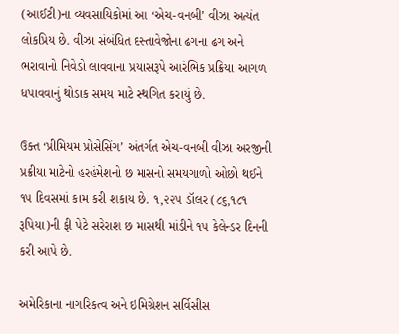(આઈટી)ના વ્યવસાયિકોમાં આ ‘એચ-વનબી’ વીઝા અત્યંત લોકપ્રિય છે. વીઝા સંબંધિત દસ્તાવેજોના ઢગના ઢગ અને ભરાવાનો નિવેડો લાવવાના પ્રયાસરૂપે આરંભિક પ્રક્રિયા આગળ ધપાવવાનું થોડાક સમય માટે સ્થગિત કરાયું છે.

ઉક્ત ‘પ્રીમિયમ પ્રોસેસિંગ’ અંતર્ગત એચ-વનબી વીઝા અરજીની પ્રક્રીયા માટેનો હરહંમેશનો છ માસનો સમયગાળો ઓછો થઈને ૧૫ દિવસમાં કામ કરી શકાય છે. ૧,૨૨૫ ડૉલર (૮૬,૧૮૧ રૂપિયા)ની ફી પેટે સરેરાશ છ માસથી માંડીને ૧૫ કેલેન્ડર દિનની કરી આપે છે.

અમેરિકાના નાગરિકત્વ અને ઇમિગ્રેશન સર્વિસીસ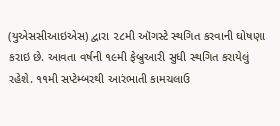(યુએસસીઆઇએસ) દ્વારા ૨૮મી ઑગસ્ટે સ્થગિત કરવાની ઘોષણા કરાઇ છે. આવતા વર્ષની ૧૯મી ફેબ્રુઆરી સુધી સ્થગિત કરાયેલું રહેશે. ૧૧મી સપ્ટેમ્બરથી આરંભાતી કામચલાઉ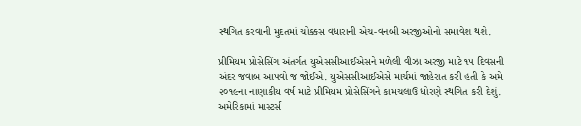સ્થગિત કરવાની મુદતમાં ચોક્કસ વધારાની એચ-વનબી અરજીઓનો સમાવેશ થશે.

પ્રીમિયમ પ્રોસેસિંગ અંતર્ગત યુએસસીઆઈએસને મળેલી વીઝા અરજી માટે ૧૫ દિવસની અંદર જવાબ આપવો જ જોઈએ. યુએસસીઆઈએસે માર્ચમાં જાહેરાત કરી હતી કે અમે ૨૦૧૯ના નાણાકીય વર્ષ માટે પ્રીમિયમ પ્રોસેસિંગને કામચલાઉ ધોરણે સ્થગિત કરી દેશું. અમેરિકામાં માસ્ટર્સ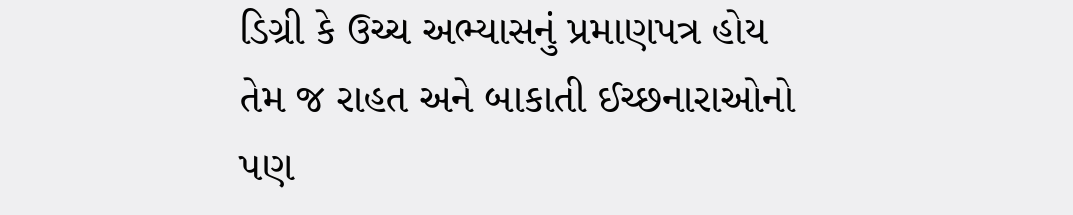ડિગ્રી કે ઉચ્ચ અભ્યાસનું પ્રમાણપત્ર હોય તેમ જ રાહત અને બાકાતી ઈચ્છનારાઓનો પણ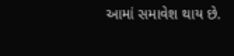આમાં સમાવેશ થાય છે.